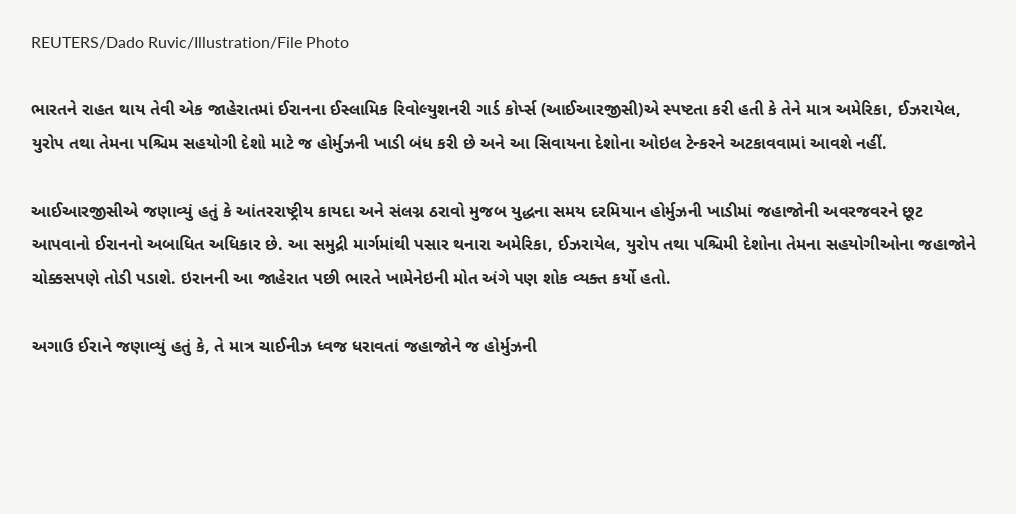REUTERS/Dado Ruvic/Illustration/File Photo

ભારતને રાહત થાય તેવી એક જાહેરાતમાં ઈરાનના ઈસ્લામિક રિવોલ્યુશનરી ગાર્ડ કોર્પ્સ (આઈઆરજીસી)એ સ્પષ્ટતા કરી હતી કે તેને માત્ર અમેરિકા, ઈઝરાયેલ, યુરોપ તથા તેમના પશ્ચિમ સહયોગી દેશો માટે જ હોર્મુઝની ખાડી બંધ કરી છે અને આ સિવાયના દેશોના ઓઇલ ટેન્કરને અટકાવવામાં આવશે નહીં.

આઈઆરજીસીએ જણાવ્યું હતું કે આંતરરાષ્ટ્રીય કાયદા અને સંલગ્ન ઠરાવો મુજબ યુદ્ધના સમય દરમિયાન હોર્મુઝની ખાડીમાં જહાજોની અવરજવરને છૂટ આપવાનો ઈરાનનો અબાધિત અધિકાર છે. આ સમુદ્રી માર્ગમાંથી પસાર થનારા અમેરિકા, ઈઝરાયેલ, યુરોપ તથા પશ્ચિમી દેશોના તેમના સહયોગીઓના જહાજોને ચોક્કસપણે તોડી પડાશે. ઇરાનની આ જાહેરાત પછી ભારતે ખામેનેઇની મોત અંગે પણ શોક વ્યક્ત કર્યો હતો.

અગાઉ ઈરાને જણાવ્યું હતું કે, તે માત્ર ચાઈનીઝ ધ્વજ ધરાવતાં જહાજોને જ હોર્મુઝની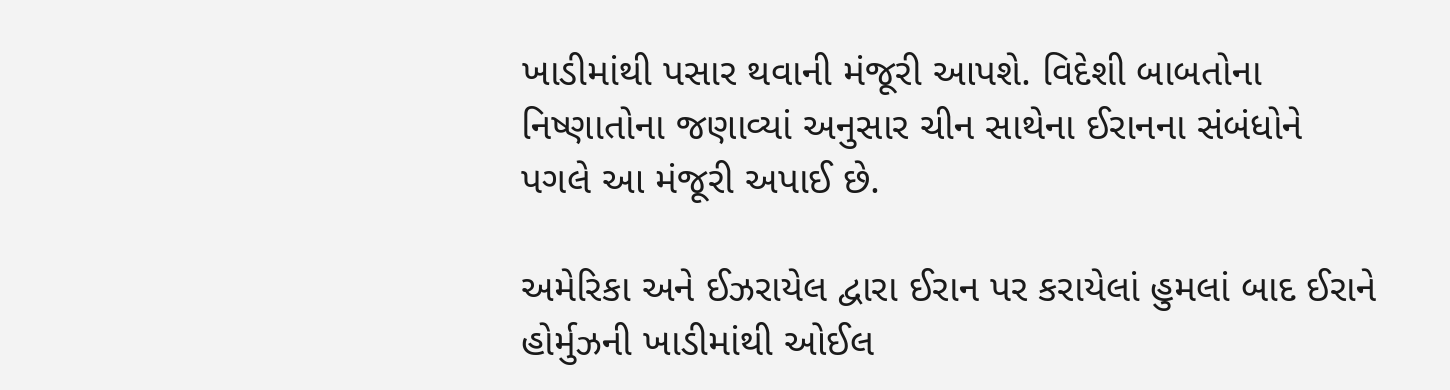ખાડીમાંથી પસાર થવાની મંજૂરી આપશે. વિદેશી બાબતોના નિષ્ણાતોના જણાવ્યાં અનુસાર ચીન સાથેના ઈરાનના સંબંધોને પગલે આ મંજૂરી અપાઈ છે.

અમેરિકા અને ઈઝરાયેલ દ્વારા ઈરાન પર કરાયેલાં હુમલાં બાદ ઈરાને હોર્મુઝની ખાડીમાંથી ઓઈલ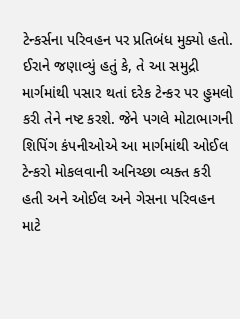ટેન્કર્સના પરિવહન પર પ્રતિબંધ મુક્યો હતો. ઈરાને જણાવ્યું હતું કે, તે આ સમુદ્રી માર્ગમાંથી પસાર થતાં દરેક ટેન્કર પર હુમલો કરી તેને નષ્ટ કરશે. જેને પગલે મોટાભાગની શિપિંગ કંપનીઓએ આ માર્ગમાંથી ઓઈલ ટેન્કરો મોકલવાની અનિચ્છા વ્યક્ત કરી હતી અને ઓઈલ અને ગેસના પરિવહન માટે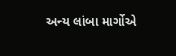અન્ય લાંબા માર્ગોએ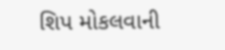શિપ મોકલવાની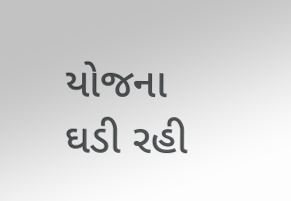યોજના ઘડી રહી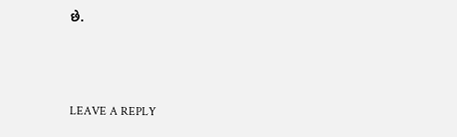છે.



LEAVE A REPLY